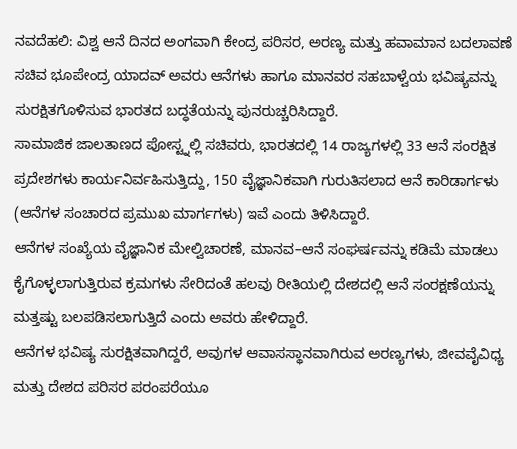ನವದೆಹಲಿ: ವಿಶ್ವ ಆನೆ ದಿನದ ಅಂಗವಾಗಿ ಕೇಂದ್ರ ಪರಿಸರ, ಅರಣ್ಯ ಮತ್ತು ಹವಾಮಾನ ಬದಲಾವಣೆ ಸಚಿವ ಭೂಪೇಂದ್ರ ಯಾದವ್ ಅವರು ಆನೆಗಳು ಹಾಗೂ ಮಾನವರ ಸಹಬಾಳ್ವೆಯ ಭವಿಷ್ಯವನ್ನು ಸುರಕ್ಷಿತಗೊಳಿಸುವ ಭಾರತದ ಬದ್ಧತೆಯನ್ನು ಪುನರುಚ್ಚರಿಸಿದ್ದಾರೆ.
ಸಾಮಾಜಿಕ ಜಾಲತಾಣದ ಪೋಸ್ಟ್ನಲ್ಲಿ ಸಚಿವರು, ಭಾರತದಲ್ಲಿ 14 ರಾಜ್ಯಗಳಲ್ಲಿ 33 ಆನೆ ಸಂರಕ್ಷಿತ ಪ್ರದೇಶಗಳು ಕಾರ್ಯನಿರ್ವಹಿಸುತ್ತಿದ್ದು, 150 ವೈಜ್ಞಾನಿಕವಾಗಿ ಗುರುತಿಸಲಾದ ಆನೆ ಕಾರಿಡಾರ್ಗಳು (ಆನೆಗಳ ಸಂಚಾರದ ಪ್ರಮುಖ ಮಾರ್ಗಗಳು) ಇವೆ ಎಂದು ತಿಳಿಸಿದ್ದಾರೆ.
ಆನೆಗಳ ಸಂಖ್ಯೆಯ ವೈಜ್ಞಾನಿಕ ಮೇಲ್ವಿಚಾರಣೆ, ಮಾನವ–ಆನೆ ಸಂಘರ್ಷವನ್ನು ಕಡಿಮೆ ಮಾಡಲು ಕೈಗೊಳ್ಳಲಾಗುತ್ತಿರುವ ಕ್ರಮಗಳು ಸೇರಿದಂತೆ ಹಲವು ರೀತಿಯಲ್ಲಿ ದೇಶದಲ್ಲಿ ಆನೆ ಸಂರಕ್ಷಣೆಯನ್ನು ಮತ್ತಷ್ಟು ಬಲಪಡಿಸಲಾಗುತ್ತಿದೆ ಎಂದು ಅವರು ಹೇಳಿದ್ದಾರೆ.
ಆನೆಗಳ ಭವಿಷ್ಯ ಸುರಕ್ಷಿತವಾಗಿದ್ದರೆ, ಅವುಗಳ ಆವಾಸಸ್ಥಾನವಾಗಿರುವ ಅರಣ್ಯಗಳು, ಜೀವವೈವಿಧ್ಯ ಮತ್ತು ದೇಶದ ಪರಿಸರ ಪರಂಪರೆಯೂ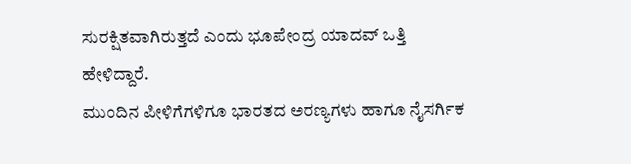ಸುರಕ್ಷಿತವಾಗಿರುತ್ತದೆ ಎಂದು ಭೂಪೇಂದ್ರ ಯಾದವ್ ಒತ್ತಿ ಹೇಳಿದ್ದಾರೆ.
ಮುಂದಿನ ಪೀಳಿಗೆಗಳಿಗೂ ಭಾರತದ ಅರಣ್ಯಗಳು ಹಾಗೂ ನೈಸರ್ಗಿಕ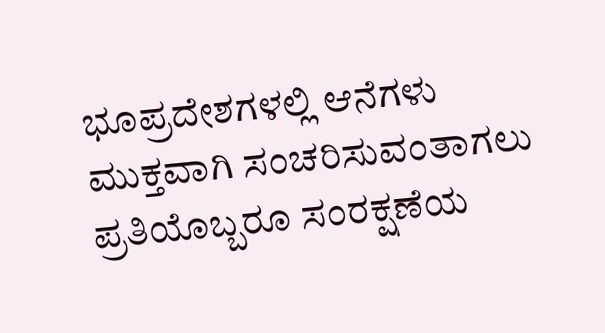ಭೂಪ್ರದೇಶಗಳಲ್ಲಿ ಆನೆಗಳು ಮುಕ್ತವಾಗಿ ಸಂಚರಿಸುವಂತಾಗಲು ಪ್ರತಿಯೊಬ್ಬರೂ ಸಂರಕ್ಷಣೆಯ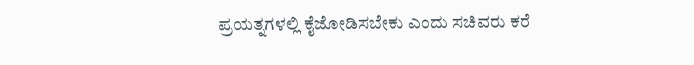ಪ್ರಯತ್ನಗಳಲ್ಲಿ ಕೈಜೋಡಿಸಬೇಕು ಎಂದು ಸಚಿವರು ಕರೆ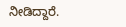ನೀಡಿದ್ದಾರೆ.